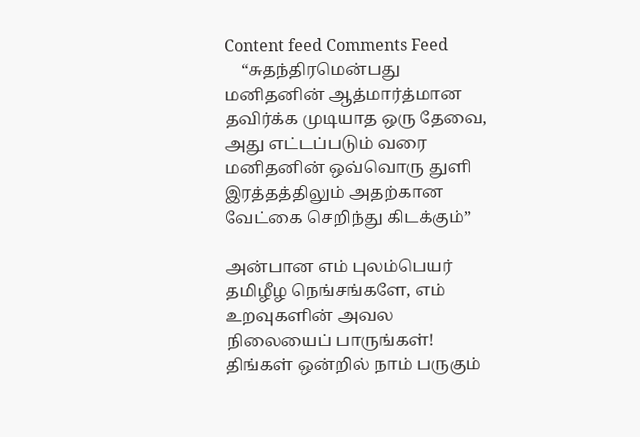Content feed Comments Feed
    “சுதந்திரமென்பது மனிதனின் ஆத்மார்த்மான தவிர்க்க முடியாத ஒரு தேவை, அது எட்டப்படும் வரை மனிதனின் ஒவ்வொரு துளி இரத்தத்திலும் அதற்கான வேட்கை செறிந்து கிடக்கும்”

அன்பான எம் புலம்பெயர் தமிழீழ நெங்சங்களே, எம் உறவுகளின் அவல நிலையைப் பாருங்கள்! திங்கள் ஒன்றில் நாம் பருகும்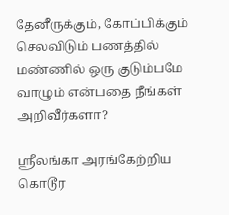தேனீருக்கும், கோப்பிக்கும் செலவிடும் பணத்தில் மண்ணில் ஒரு குடும்பமே வாழும் என்பதை நீங்கள் அறிவீர்களா?

ஸ்ரீலங்கா அரங்கேற்றிய கொடூர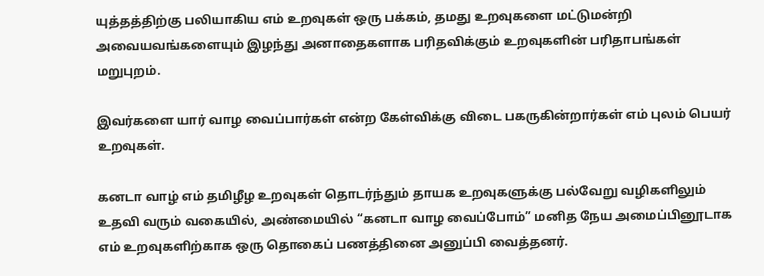யுத்தத்திற்கு பலியாகிய எம் உறவுகள் ஒரு பக்கம், தமது உறவுகளை மட்டுமன்றி அவையவங்களையும் இழந்து அனாதைகளாக பரிதவிக்கும் உறவுகளின் பரிதாபங்கள் மறுபுறம்.

இவர்களை யார் வாழ வைப்பார்கள் என்ற கேள்விக்கு விடை பகருகின்றார்கள் எம் புலம் பெயர் உறவுகள்.

கனடா வாழ் எம் தமிழீழ உறவுகள் தொடர்ந்தும் தாயக உறவுகளுக்கு பல்வேறு வழிகளிலும் உதவி வரும் வகையில், அண்மையில் “கனடா வாழ வைப்போம்” மனித நேய அமைப்பினூடாக எம் உறவுகளிற்காக ஒரு தொகைப் பணத்தினை அனுப்பி வைத்தனர்.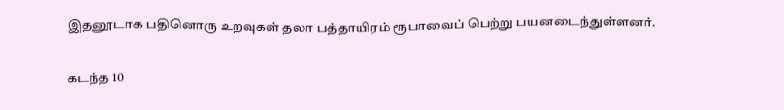இதனூடாக பதினொரு உறவுகள் தலா பத்தாயிரம் ரூபாவைப் பெற்று பயனடைந்துள்ளனர்.

கடந்த 10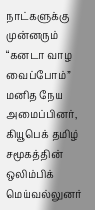நாட்களுக்கு முன்னரும் “கனடா வாழ வைப்போம்” மனித நேய அமைப்பினர், கியூபெக் தமிழ் சமூகத்தின் ஒலிம்பிக் மெய்வல்லுனர்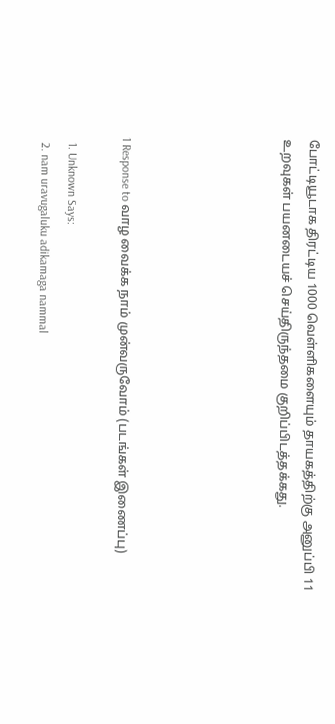போட்டியூடாக திரட்டிய 1000 வெள்ளிகளையும் தாயகத்திற்கு அனுப்பி 11 உறவுகள் பயனடையச் செய்திருந்தமை குறிப்பிடத்தக்கது.





1 Response to வாழ வைக்க நாம் முன்வருவோம் (படங்கள் இணைப்பு)

  1. Unknown Says:
  2. nam uravugaluku adikamaga nammal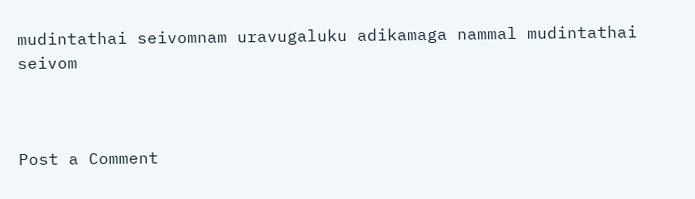mudintathai seivomnam uravugaluku adikamaga nammal mudintathai seivom



Post a Comment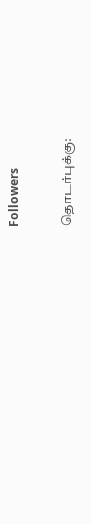Followers

தொடர்புக்கு: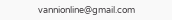vannionline@gmail.com